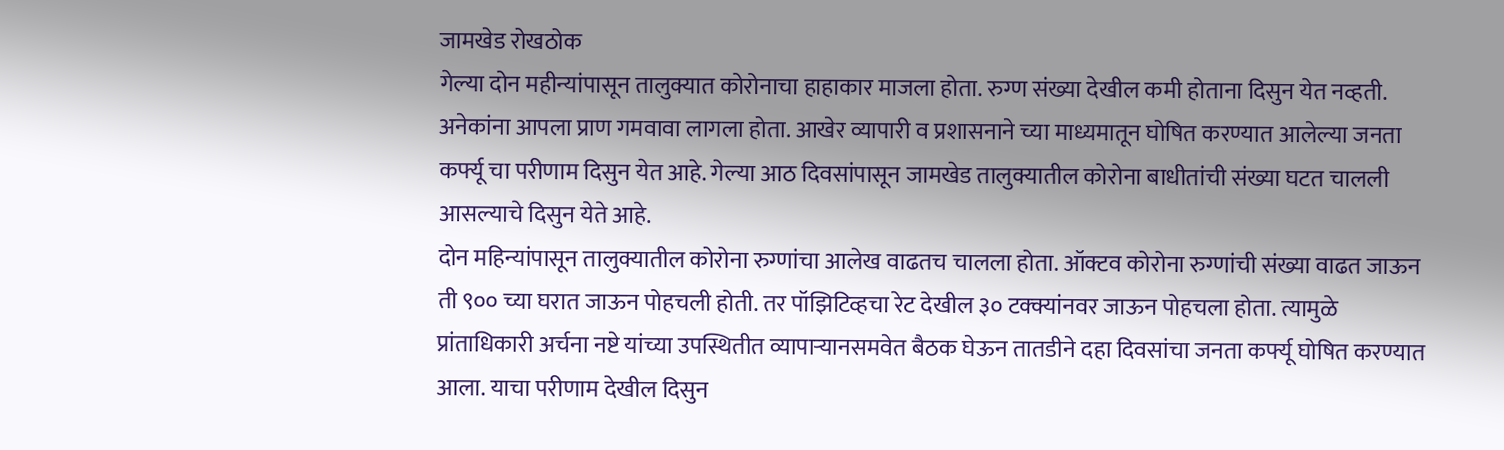जामखेड रोखठोक
गेल्या दोन महीन्यांपासून तालुक्यात कोरोनाचा हाहाकार माजला होता. रुग्ण संख्या देखील कमी होताना दिसुन येत नव्हती. अनेकांना आपला प्राण गमवावा लागला होता. आखेर व्यापारी व प्रशासनाने च्या माध्यमातून घोषित करण्यात आलेल्या जनता कर्फ्यू चा परीणाम दिसुन येत आहे. गेल्या आठ दिवसांपासून जामखेड तालुक्यातील कोरोना बाधीतांची संख्या घटत चालली आसल्याचे दिसुन येते आहे.
दोन महिन्यांपासून तालुक्यातील कोरोना रुग्णांचा आलेख वाढतच चालला होता. ऑक्टव कोरोना रुग्णांची संख्या वाढत जाऊन ती ९०० च्या घरात जाऊन पोहचली होती. तर पॉझिटिव्हचा रेट देखील ३० टक्क्यांनवर जाऊन पोहचला होता. त्यामुळे प्रांताधिकारी अर्चना नष्टे यांच्या उपस्थितीत व्यापाऱ्यानसमवेत बैठक घेऊन तातडीने दहा दिवसांचा जनता कर्फ्यू घोषित करण्यात आला. याचा परीणाम देखील दिसुन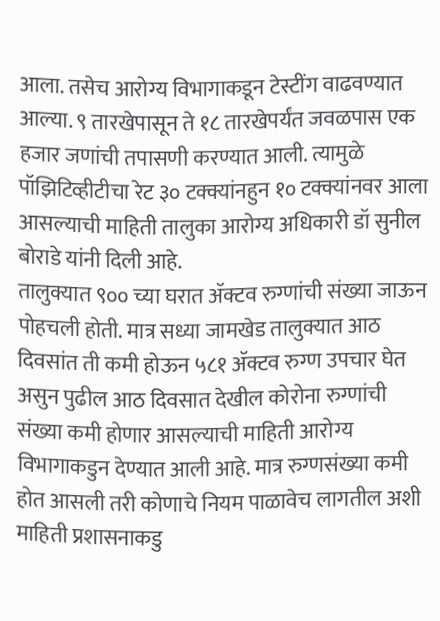आला. तसेच आरोग्य विभागाकडून टेस्टींग वाढवण्यात आल्या. ९ तारखेपासून ते १८ तारखेपर्यंत जवळपास एक हजार जणांची तपासणी करण्यात आली. त्यामुळे पॉझिटिव्हीटीचा रेट ३० टक्क्यांनहुन १० टक्क्यांनवर आला आसल्याची माहिती तालुका आरोग्य अधिकारी डॉ सुनील बोराडे यांनी दिली आहे.
तालुक्यात ९०० च्या घरात ॲक्टव रुग्णांची संख्या जाऊन पोहचली होती. मात्र सध्या जामखेड तालुक्यात आठ दिवसांत ती कमी होऊन ५८१ ॲक्टव रुग्ण उपचार घेत असुन पुढील आठ दिवसात देखील कोरोना रुग्णांची संख्या कमी होणार आसल्याची माहिती आरोग्य विभागाकडुन देण्यात आली आहे. मात्र रुग्णसंख्या कमी होत आसली तरी कोणाचे नियम पाळावेच लागतील अशी माहिती प्रशासनाकडु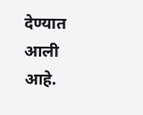देण्यात आली आहे.